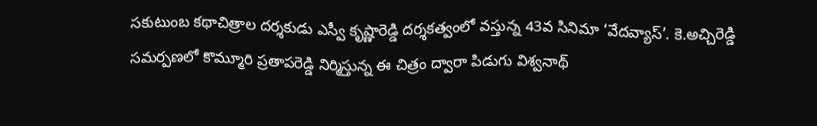సకుటుంబ కథాచిత్రాల దర్శకుడు ఎస్వీ కృష్ణారెడ్డి దర్శకత్వంలో వస్తున్న 43వ సినిమా ‘వేదవ్యాస్’. కె.అచ్చిరెడ్డి సమర్పణలో కొమ్మూరి ప్రతాపరెడ్డి నిర్మిస్తున్న ఈ చిత్రం ద్వారా పిడుగు విశ్వనాథ్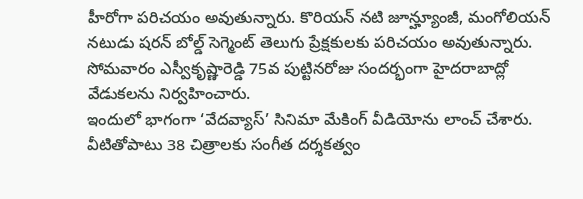హీరోగా పరిచయం అవుతున్నారు. కొరియన్ నటి జూన్హ్యూంజీ, మంగోలియన్ నటుడు షరన్ బోల్డ్ సెగ్మెంట్ తెలుగు ప్రేక్షకులకు పరిచయం అవుతున్నారు. సోమవారం ఎస్వీకృష్ణారెడ్డి 75వ పుట్టినరోజు సందర్భంగా హైదరాబాద్లో వేడుకలను నిర్వహించారు.
ఇందులో భాగంగా ‘వేదవ్యాస్’ సినిమా మేకింగ్ వీడియోను లాంచ్ చేశారు. వీటితోపాటు 38 చిత్రాలకు సంగీత దర్శకత్వం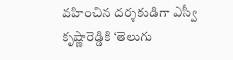వహించిన దర్శకుడిగా ఎస్వీ కృష్ణారెడ్డికి ‘తెలుగు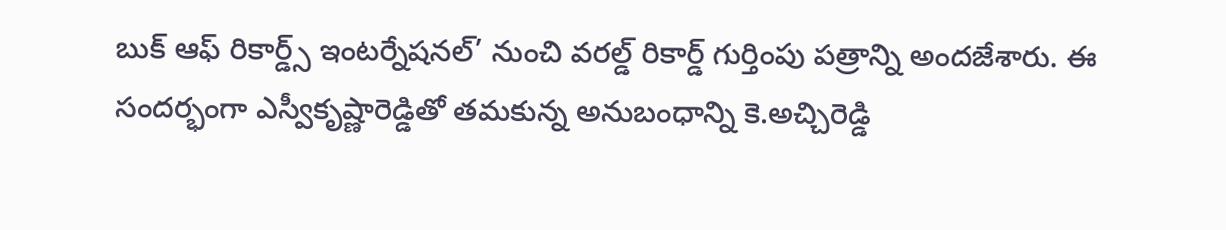బుక్ ఆఫ్ రికార్డ్స్ ఇంటర్నేషనల్’ నుంచి వరల్డ్ రికార్డ్ గుర్తింపు పత్రాన్ని అందజేశారు. ఈ సందర్భంగా ఎస్వీకృష్ణారెడ్డితో తమకున్న అనుబంధాన్ని కె.అచ్చిరెడ్డి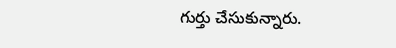గుర్తు చేసుకున్నారు.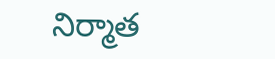నిర్మాత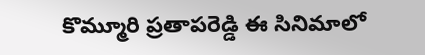కొమ్మూరి ప్రతాపరెడ్డి ఈ సినిమాలో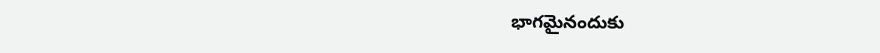భాగమైనందుకు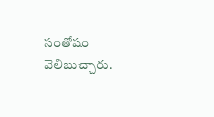సంతోషం వెలిబుచ్చారు.